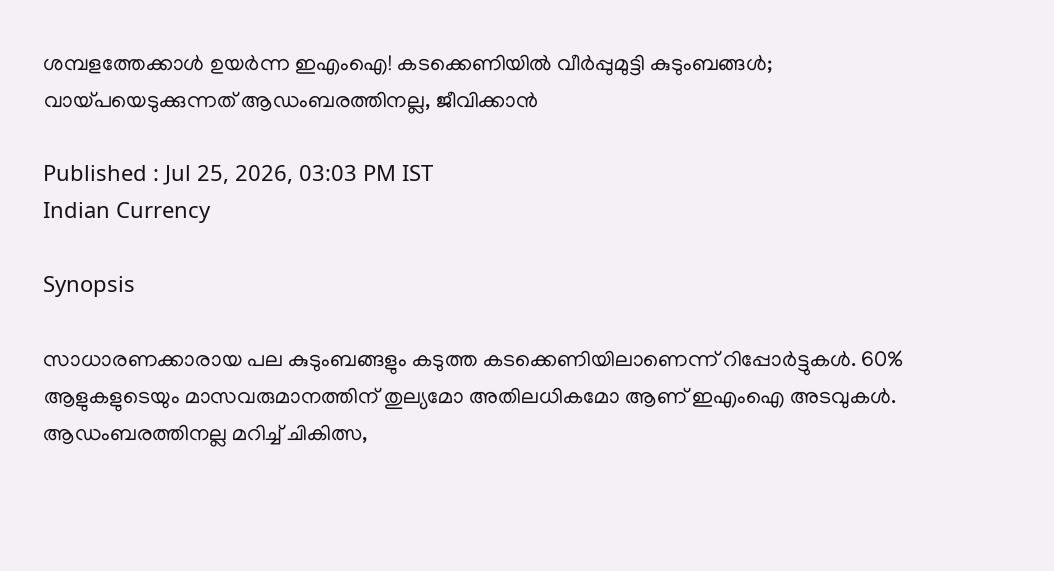ശമ്പളത്തേക്കാള്‍ ഉയര്‍ന്ന ഇഎംഐ! കടക്കെണിയില്‍ വീര്‍പ്പുമുട്ടി കുടുംബങ്ങള്‍; വായ്പയെടുക്കുന്നത് ആഡംബരത്തിനല്ല, ജീവിക്കാന്‍

Published : Jul 25, 2026, 03:03 PM IST
Indian Currency

Synopsis

സാധാരണക്കാരായ പല കുടുംബങ്ങളും കടുത്ത കടക്കെണിയിലാണെന്ന് റിപ്പോർട്ടുകൾ. 60% ആളുകളുടെയും മാസവരുമാനത്തിന് തുല്യമോ അതിലധികമോ ആണ് ഇഎംഐ അടവുകള്‍. ആഡംബരത്തിനല്ല മറിച്ച് ചികിത്സ,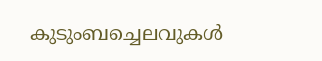കുടുംബച്ചെലവുകള്‍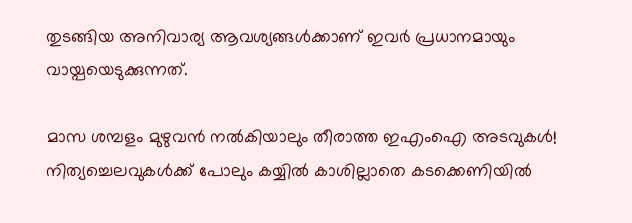തുടങ്ങിയ അനിവാര്യ ആവശ്യങ്ങള്‍ക്കാണ് ഇവര്‍ പ്രധാനമായും വായ്പയെടുക്കുന്നത്.

മാസ ശമ്പളം മുഴുവന്‍ നല്‍കിയാലും തീരാത്ത ഇഎംഐ അടവുകള്‍! നിത്യച്ചെലവുകള്‍ക്ക് പോലും കയ്യില്‍ കാശില്ലാതെ കടക്കെണിയില്‍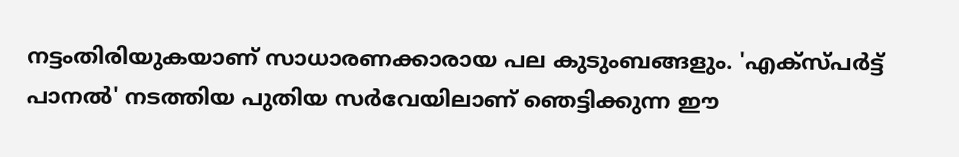നട്ടംതിരിയുകയാണ് സാധാരണക്കാരായ പല കുടുംബങ്ങളും. 'എക്സ്പര്‍ട്ട് പാനല്‍' നടത്തിയ പുതിയ സര്‍വേയിലാണ് ഞെട്ടിക്കുന്ന ഈ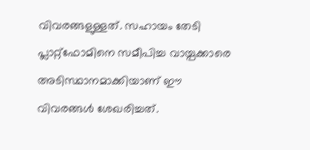വിവരങ്ങളുള്ളത്. സഹായം തേടി പ്ലാറ്റ്ഫോമിനെ സമീപിച്ച വായ്പക്കാരെ അടിസ്ഥാനമാക്കിയാണ് ഈ വിവരങ്ങള്‍ ശേഖരിച്ചത്.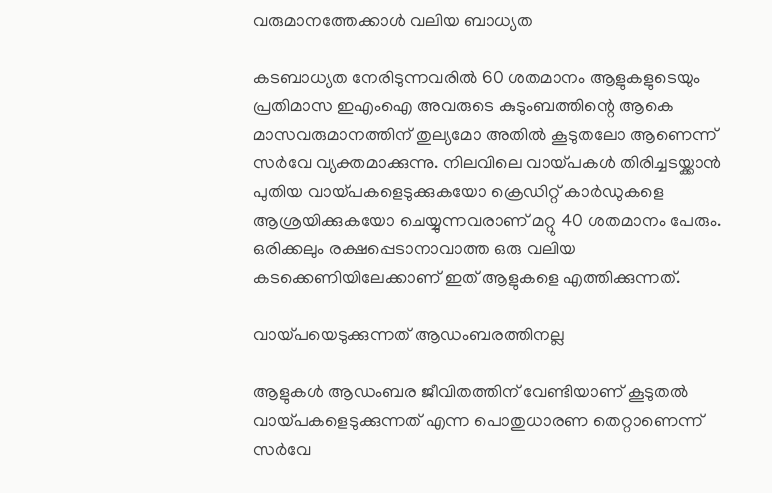വരുമാനത്തേക്കാള്‍ വലിയ ബാധ്യത

കടബാധ്യത നേരിടുന്നവരില്‍ 60 ശതമാനം ആളുകളുടെയും പ്രതിമാസ ഇഎംഐ അവരുടെ കുടുംബത്തിന്റെ ആകെ മാസവരുമാനത്തിന് തുല്യമോ അതില്‍ കൂടുതലോ ആണെന്ന് സര്‍വേ വ്യക്തമാക്കുന്നു. നിലവിലെ വായ്പകള്‍ തിരിച്ചടയ്ക്കാന്‍ പുതിയ വായ്പകളെടുക്കുകയോ ക്രെഡിറ്റ് കാര്‍ഡുകളെ ആശ്രയിക്കുകയോ ചെയ്യുന്നവരാണ് മറ്റു 40 ശതമാനം പേരും. ഒരിക്കലും രക്ഷപ്പെടാനാവാത്ത ഒരു വലിയ കടക്കെണിയിലേക്കാണ് ഇത് ആളുകളെ എത്തിക്കുന്നത്.

വായ്പയെടുക്കുന്നത് ആഡംബരത്തിനല്ല

ആളുകള്‍ ആഡംബര ജീവിതത്തിന് വേണ്ടിയാണ് കൂടുതല്‍ വായ്പകളെടുക്കുന്നത് എന്ന പൊതുധാരണ തെറ്റാണെന്ന് സര്‍വേ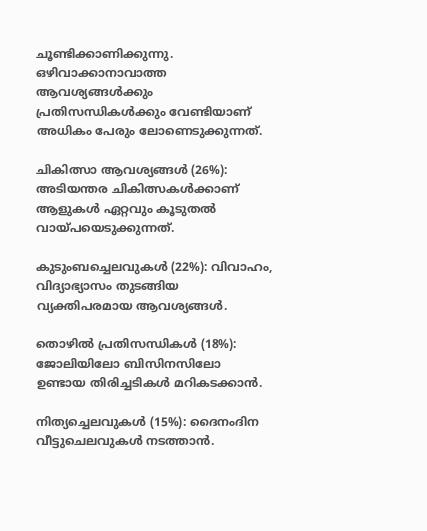ചൂണ്ടിക്കാണിക്കുന്നു. ഒഴിവാക്കാനാവാത്ത ആവശ്യങ്ങള്‍ക്കും പ്രതിസന്ധികള്‍ക്കും വേണ്ടിയാണ് അധികം പേരും ലോണെടുക്കുന്നത്.

ചികിത്സാ ആവശ്യങ്ങള്‍ (26%): അടിയന്തര ചികിത്സകള്‍ക്കാണ് ആളുകള്‍ ഏറ്റവും കൂടുതല്‍ വായ്പയെടുക്കുന്നത്.

കുടുംബച്ചെലവുകള്‍ (22%): വിവാഹം, വിദ്യാഭ്യാസം തുടങ്ങിയ വ്യക്തിപരമായ ആവശ്യങ്ങള്‍.

തൊഴില്‍ പ്രതിസന്ധികള്‍ (18%): ജോലിയിലോ ബിസിനസിലോ ഉണ്ടായ തിരിച്ചടികള്‍ മറികടക്കാന്‍.

നിത്യച്ചെലവുകള്‍ (15%): ദൈനംദിന വീട്ടുചെലവുകള്‍ നടത്താന്‍.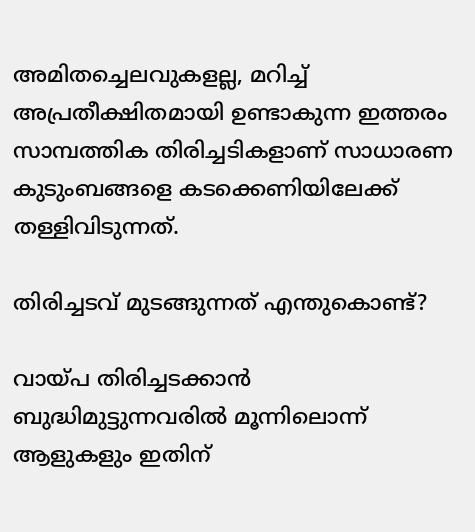അമിതച്ചെലവുകളല്ല, മറിച്ച് അപ്രതീക്ഷിതമായി ഉണ്ടാകുന്ന ഇത്തരം സാമ്പത്തിക തിരിച്ചടികളാണ് സാധാരണ കുടുംബങ്ങളെ കടക്കെണിയിലേക്ക് തള്ളിവിടുന്നത്.

തിരിച്ചടവ് മുടങ്ങുന്നത് എന്തുകൊണ്ട്?

വായ്പ തിരിച്ചടക്കാന്‍ ബുദ്ധിമുട്ടുന്നവരില്‍ മൂന്നിലൊന്ന് ആളുകളും ഇതിന്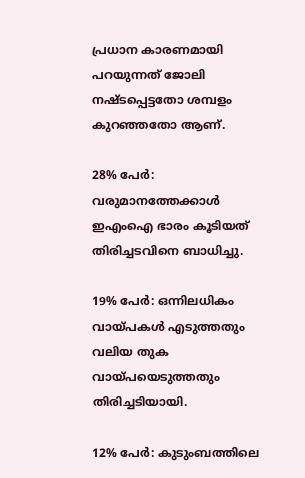പ്രധാന കാരണമായി പറയുന്നത് ജോലി നഷ്ടപ്പെട്ടതോ ശമ്പളം കുറഞ്ഞതോ ആണ്.

28% പേര്‍: വരുമാനത്തേക്കാള്‍ ഇഎംഐ ഭാരം കൂടിയത് തിരിച്ചടവിനെ ബാധിച്ചു.

19% പേര്‍: ഒന്നിലധികം വായ്പകള്‍ എടുത്തതും വലിയ തുക വായ്പയെടുത്തതും തിരിച്ചടിയായി.

12% പേര്‍: കുടുംബത്തിലെ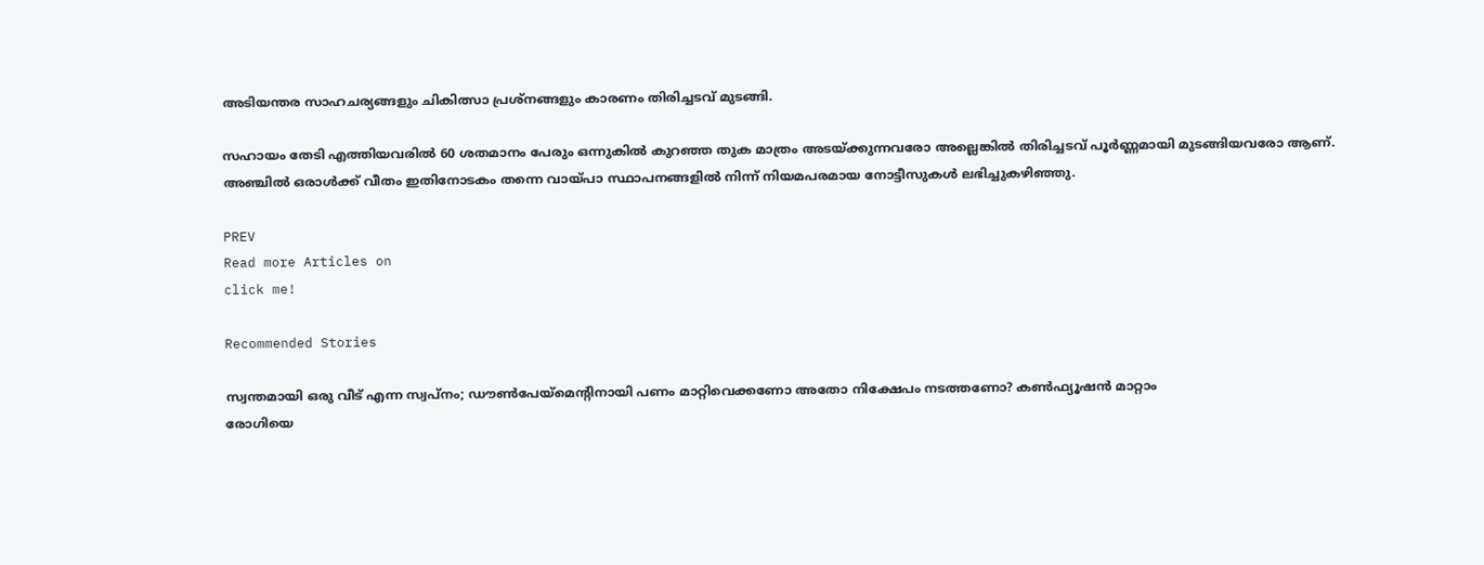അടിയന്തര സാഹചര്യങ്ങളും ചികിത്സാ പ്രശ്‌നങ്ങളും കാരണം തിരിച്ചടവ് മുടങ്ങി.

സഹായം തേടി എത്തിയവരില്‍ 60 ശതമാനം പേരും ഒന്നുകില്‍ കുറഞ്ഞ തുക മാത്രം അടയ്ക്കുന്നവരോ അല്ലെങ്കില്‍ തിരിച്ചടവ് പൂര്‍ണ്ണമായി മുടങ്ങിയവരോ ആണ്. അഞ്ചില്‍ ഒരാള്‍ക്ക് വീതം ഇതിനോടകം തന്നെ വായ്പാ സ്ഥാപനങ്ങളില്‍ നിന്ന് നിയമപരമായ നോട്ടീസുകള്‍ ലഭിച്ചുകഴിഞ്ഞു.

PREV
Read more Articles on
click me!

Recommended Stories

സ്വന്തമായി ഒരു വീട് എന്ന സ്വപ്‌നം; ഡൗണ്‍പേയ്‌മെന്റിനായി പണം മാറ്റിവെക്കണോ അതോ നിക്ഷേപം നടത്തണോ? കണ്‍ഫ്യൂഷന്‍ മാറ്റാം
രോഗിയെ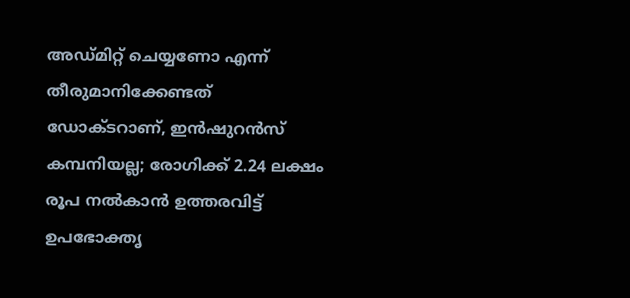അഡ്മിറ്റ് ചെയ്യണോ എന്ന് തീരുമാനിക്കേണ്ടത് ഡോക്ടറാണ്, ഇൻഷുറൻസ് കമ്പനിയല്ല; രോഗിക്ക് 2.24 ലക്ഷം രൂപ നല്‍കാന്‍ ഉത്തരവിട്ട് ഉപഭോക്തൃ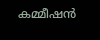കമ്മീഷൻ